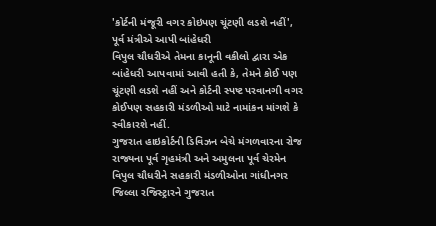'કોર્ટની મંજૂરી વગર કોઇપણ ચૂંટણી લડશે નહીં', પૂર્વ મંત્રીએ આપી બાંહેધરી
વિપુલ ચૌધરીએ તેમના કાનૂની વકીલો દ્વારા એક બાંહેધરી આપવામાં આવી હતી કે, તેમને કોઈ પણ ચૂંટણી લડશે નહીં અને કોર્ટની સ્પષ્ટ પરવાનગી વગર કોઈપણ સહકારી મંડળીઓ માટે નામાંકન માંગશે કે સ્વીકારશે નહીં.
ગુજરાત હાઇકોર્ટની ડિવિઝન બેચે મંગળવારના રોજ રાજ્યના પૂર્વ ગૃહમંત્રી અને અમુલના પૂર્વ ચેરમેન વિપુલ ચૌધરીને સહકારી મંડળીઓના ગાંધીનગર જિલ્લા રજિસ્ટ્રારને ગુજરાત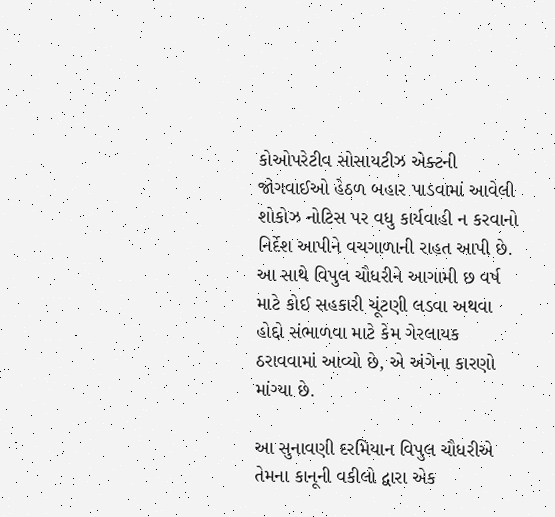કોઓપરેટીવ સોસાયટીઝ એક્ટની જોગવાઈઓ હેઠળ બહાર પાડવામાં આવેલી શોકોઝ નોટિસ પર વધુ કાર્યવાહી ન કરવાનો નિર્દેશ આપીને વચગાળાની રાહત આપી છે. આ સાથે વિપુલ ચૌધરીને આગામી છ વર્ષ માટે કોઈ સહકારી ચૂંટણી લડવા અથવા હોદ્દો સંભાળવા માટે કેમ ગેરલાયક ઠરાવવામાં આવ્યો છે, એ અંગેના કારણો માંગ્યા છે.

આ સુનાવણી દરમિયાન વિપુલ ચૌધરીએ તેમના કાનૂની વકીલો દ્વારા એક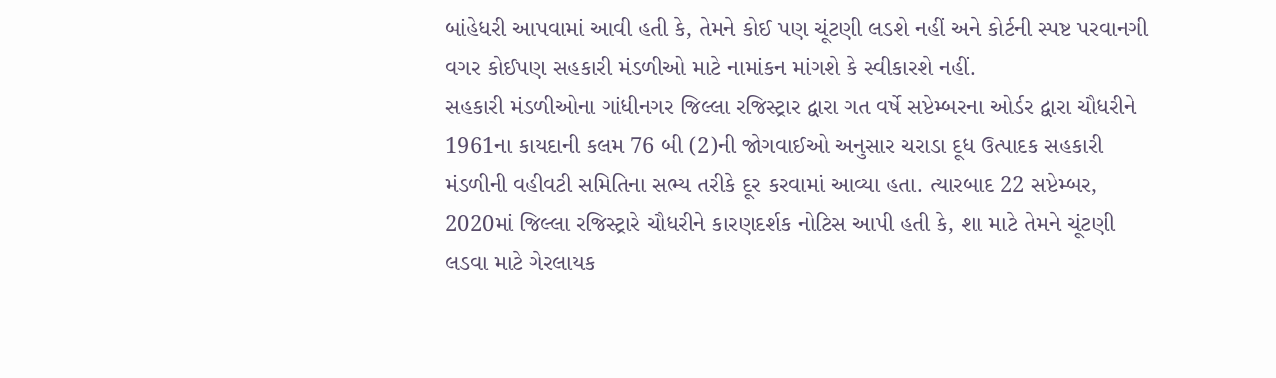બાંહેધરી આપવામાં આવી હતી કે, તેમને કોઈ પણ ચૂંટણી લડશે નહીં અને કોર્ટની સ્પષ્ટ પરવાનગી વગર કોઈપણ સહકારી મંડળીઓ માટે નામાંકન માંગશે કે સ્વીકારશે નહીં.
સહકારી મંડળીઓના ગાંધીનગર જિલ્લા રજિસ્ટ્રાર દ્વારા ગત વર્ષે સપ્ટેમ્બરના ઓર્ડર દ્વારા ચૌધરીને 1961ના કાયદાની કલમ 76 બી (2)ની જોગવાઈઓ અનુસાર ચરાડા દૂધ ઉત્પાદક સહકારી મંડળીની વહીવટી સમિતિના સભ્ય તરીકે દૂર કરવામાં આવ્યા હતા. ત્યારબાદ 22 સપ્ટેમ્બર, 2020માં જિલ્લા રજિસ્ટ્રારે ચૌધરીને કારણદર્શક નોટિસ આપી હતી કે, શા માટે તેમને ચૂંટણી લડવા માટે ગેરલાયક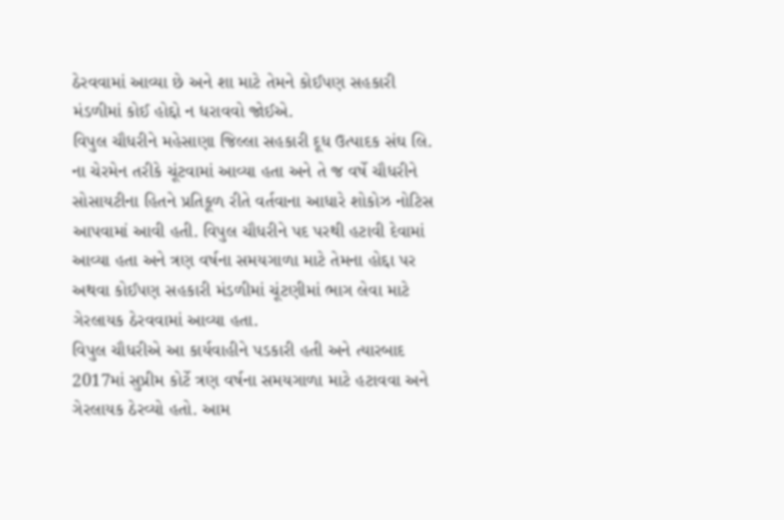ઠેરવવામાં આવ્યા છે અને શા માટે તેમને કોઈપણ સહકારી મંડળીમાં કોઈ હોદ્દો ન ધરાવવો જોઈએ.
વિપુલ ચૌધરીને મહેસાણા જિલ્લા સહકારી દૂધ ઉત્પાદક સંઘ લિ. ના ચેરમેન તરીકે ચૂંટવામાં આવ્યા હતા અને તે જ વર્ષે ચૌધરીને સોસાયટીના હિતને પ્રતિકૂળ રીતે વર્તવાના આધારે શોકોઝ નોટિસ આપવામાં આવી હતી. વિપુલ ચૌધરીને પદ પરથી હટાવી દેવામાં આવ્યા હતા અને ત્રણ વર્ષના સમયગાળા માટે તેમના હોદ્દા પર અથવા કોઈપણ સહકારી મંડળીમાં ચૂંટણીમાં ભાગ લેવા માટે ગેરલાયક ઠેરવવામાં આવ્યા હતા.
વિપુલ ચૌધરીએ આ કાર્યવાહીને પડકારી હતી અને ત્યારબાદ 2017માં સુપ્રીમ કોર્ટે ત્રણ વર્ષના સમયગાળા માટે હટાવવા અને ગેરલાયક ઠેરવ્યો હતો. આમ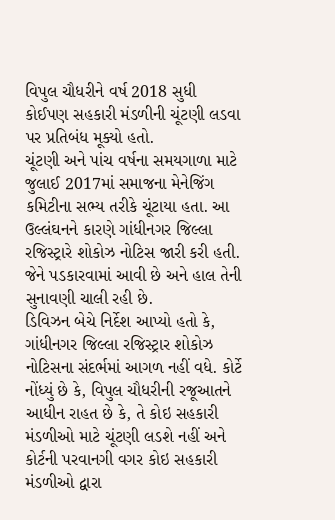વિપુલ ચૌધરીને વર્ષ 2018 સુધી કોઈપણ સહકારી મંડળીની ચૂંટણી લડવા પર પ્રતિબંધ મૂક્યો હતો.
ચૂંટણી અને પાંચ વર્ષના સમયગાળા માટે જુલાઈ 2017માં સમાજના મેનેજિંગ કમિટીના સભ્ય તરીકે ચૂંટાયા હતા. આ ઉલ્લંઘનને કારણે ગાંધીનગર જિલ્લા રજિસ્ટ્રારે શોકોઝ નોટિસ જારી કરી હતી. જેને પડકારવામાં આવી છે અને હાલ તેની સુનાવણી ચાલી રહી છે.
ડિવિઝન બેચે નિર્દેશ આપ્યો હતો કે, ગાંધીનગર જિલ્લા રજિસ્ટ્રાર શોકોઝ નોટિસના સંદર્ભમાં આગળ નહીં વધે. કોર્ટે નોંધ્યું છે કે, વિપુલ ચૌધરીની રજૂઆતને આધીન રાહત છે કે, તે કોઇ સહકારી મંડળીઓ માટે ચૂંટણી લડશે નહીં અને કોર્ટની પરવાનગી વગર કોઇ સહકારી મંડળીઓ દ્વારા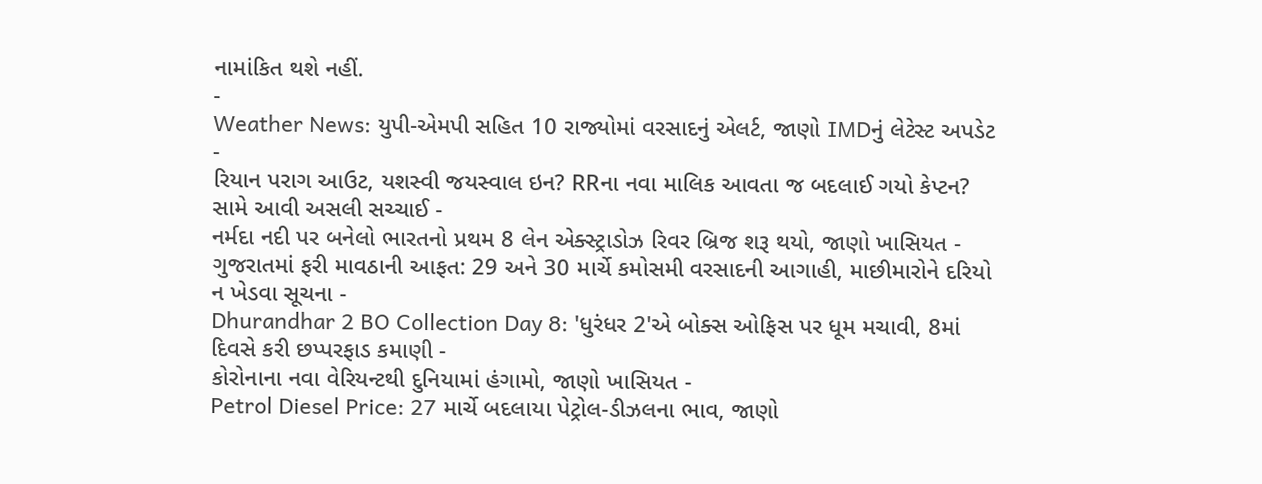નામાંકિત થશે નહીં.
-
Weather News: યુપી-એમપી સહિત 10 રાજ્યોમાં વરસાદનું એલર્ટ, જાણો IMDનું લેટેસ્ટ અપડેટ -
રિયાન પરાગ આઉટ, યશસ્વી જયસ્વાલ ઇન? RRના નવા માલિક આવતા જ બદલાઈ ગયો કેપ્ટન? સામે આવી અસલી સચ્ચાઈ -
નર્મદા નદી પર બનેલો ભારતનો પ્રથમ 8 લેન એક્સ્ટ્રાડોઝ રિવર બ્રિજ શરૂ થયો, જાણો ખાસિયત -
ગુજરાતમાં ફરી માવઠાની આફત: 29 અને 30 માર્ચે કમોસમી વરસાદની આગાહી, માછીમારોને દરિયો ન ખેડવા સૂચના -
Dhurandhar 2 BO Collection Day 8: 'ધુરંધર 2'એ બોક્સ ઓફિસ પર ધૂમ મચાવી, 8માં દિવસે કરી છપ્પરફાડ કમાણી -
કોરોનાના નવા વેરિયન્ટથી દુનિયામાં હંગામો, જાણો ખાસિયત -
Petrol Diesel Price: 27 માર્ચે બદલાયા પેટ્રોલ-ડીઝલના ભાવ, જાણો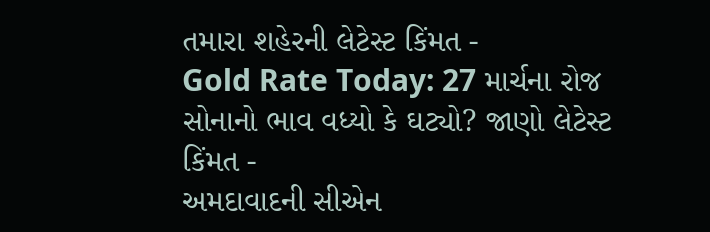તમારા શહેરની લેટેસ્ટ કિંમત -
Gold Rate Today: 27 માર્ચના રોજ સોનાનો ભાવ વધ્યો કે ઘટ્યો? જાણો લેટેસ્ટ કિંમત -
અમદાવાદની સીએન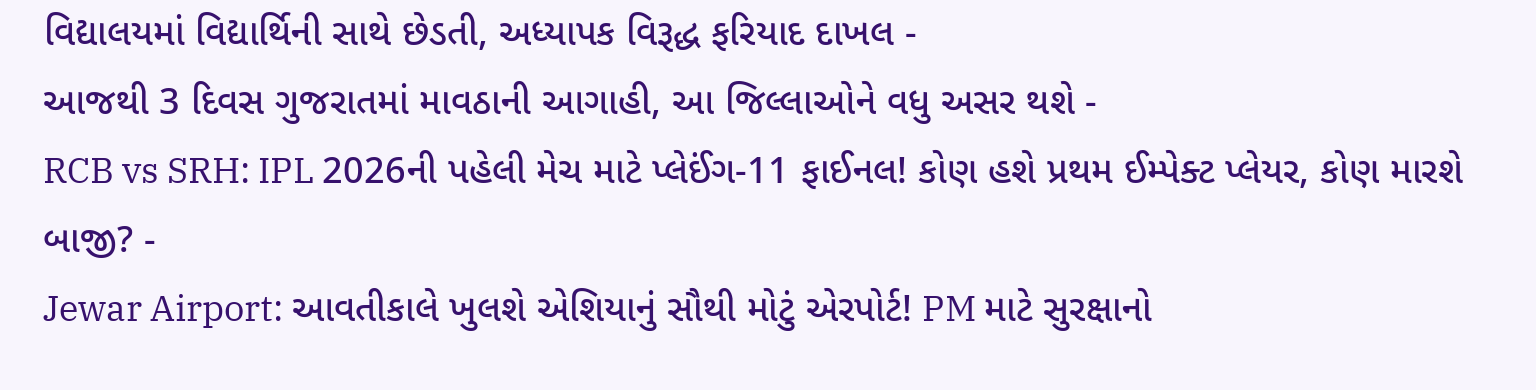વિદ્યાલયમાં વિદ્યાર્થિની સાથે છેડતી, અધ્યાપક વિરૂદ્ધ ફરિયાદ દાખલ -
આજથી 3 દિવસ ગુજરાતમાં માવઠાની આગાહી, આ જિલ્લાઓને વધુ અસર થશે -
RCB vs SRH: IPL 2026ની પહેલી મેચ માટે પ્લેઈંગ-11 ફાઈનલ! કોણ હશે પ્રથમ ઈમ્પેક્ટ પ્લેયર, કોણ મારશે બાજી? -
Jewar Airport: આવતીકાલે ખુલશે એશિયાનું સૌથી મોટું એરપોર્ટ! PM માટે સુરક્ષાનો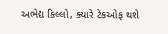અભેદ્ય કિલ્લો, ક્યારે ટેકઓફ થશે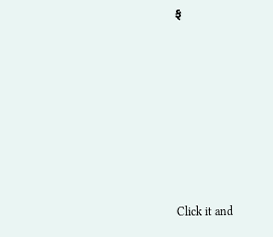ફ









Click it and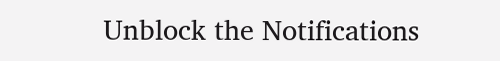Unblock the Notifications